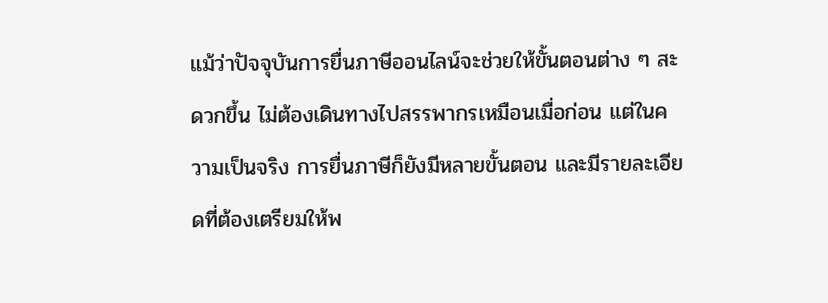แม้ว่าปัจจุบันการยื่นภาษีออนไลน์จะช่วยให้ขั้นตอนต่าง ๆ สะดวกขึ้น ไม่ต้องเดินทางไปสรรพากรเหมือนเมื่อก่อน แต่ในความเป็นจริง การยื่นภาษีก็ยังมีหลายขั้นตอน และมีรายละเอียดที่ต้องเตรียมให้พ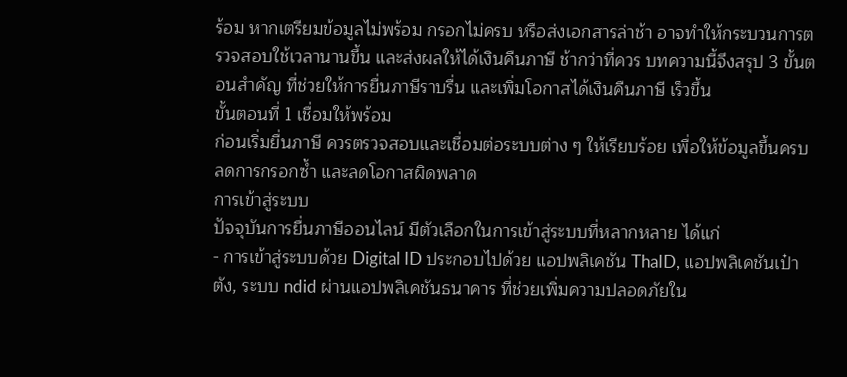ร้อม หากเตรียมข้อมูลไม่พร้อม กรอกไม่ครบ หรือส่งเอกสารล่าช้า อาจทำให้กระบวนการตรวจสอบใช้เวลานานขึ้น และส่งผลให้ได้เงินคืนภาษี ช้ากว่าที่ควร บทความนี้จึงสรุป 3 ขั้นตอนสำคัญ ที่ช่วยให้การยื่นภาษีราบรื่น และเพิ่มโอกาสได้เงินคืนภาษี เร็วขึ้น
ขั้นตอนที่ 1 เชื่อมให้พร้อม
ก่อนเริ่มยื่นภาษี ควรตรวจสอบและเชื่อมต่อระบบต่าง ๆ ให้เรียบร้อย เพื่อให้ข้อมูลขึ้นครบ ลดการกรอกซํ้า และลดโอกาสผิดพลาด
การเข้าสู่ระบบ
ปัจจุบันการยื่นภาษีออนไลน์ มีตัวเลือกในการเข้าสู่ระบบที่หลากหลาย ได้แก่
- การเข้าสู่ระบบด้วย Digital ID ประกอบไปด้วย แอปพลิเคชัน ThaID, แอปพลิเคชันเป๋าตัง, ระบบ ndid ผ่านแอปพลิเคชันธนาคาร ที่ช่วยเพิ่มความปลอดภัยใน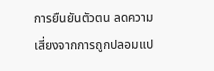การยืนยันตัวตน ลดความเสี่ยงจากการถูกปลอมแป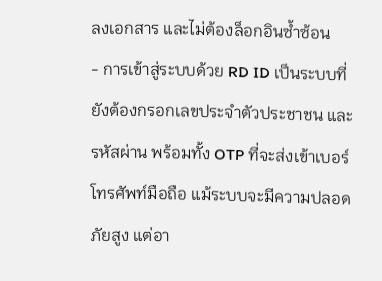ลงเอกสาร และไม่ต้องล็อกอินซํ้าซ้อน
- การเข้าสู่ระบบด้วย RD ID เป็นระบบที่ยังต้องกรอกเลขประจำตัวประชาชน และรหัสผ่าน พร้อมทั้ง OTP ที่จะส่งเข้าเบอร์โทรศัพท์มือถือ แม้ระบบจะมีความปลอดภัยสูง แต่อา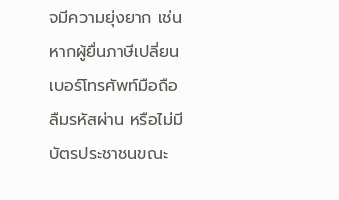จมีความยุ่งยาก เช่น หากผู้ยื่นภาษีเปลี่ยนเบอร์โทรศัพท์มือถือ ลืมรหัสผ่าน หรือไม่มีบัตรประชาชนขณะ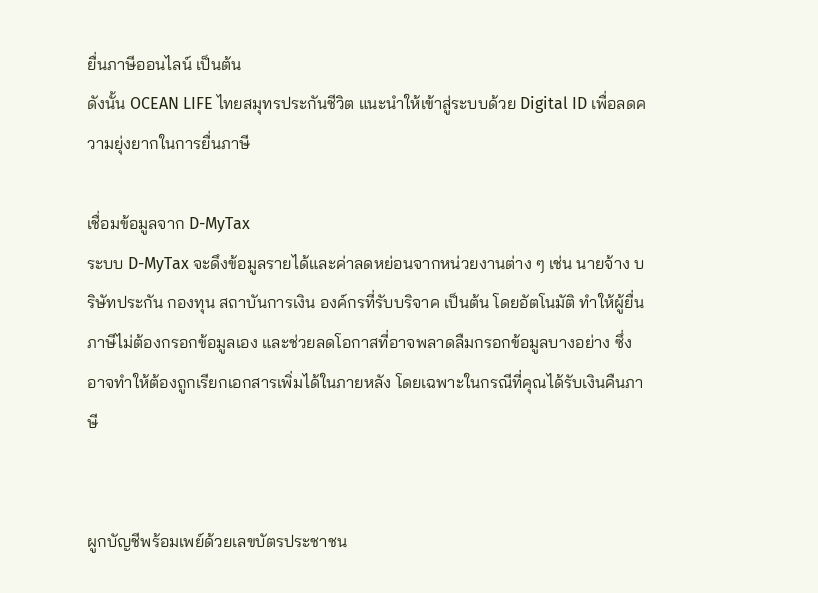ยื่นภาษีออนไลน์ เป็นต้น
ดังนั้น OCEAN LIFE ไทยสมุทรประกันชีวิต แนะนำให้เข้าสู่ระบบด้วย Digital ID เพื่อลดความยุ่งยากในการยื่นภาษี

เชื่อมข้อมูลจาก D-MyTax
ระบบ D-MyTax จะดึงข้อมูลรายได้และค่าลดหย่อนจากหน่วยงานต่าง ๆ เช่น นายจ้าง บริษัทประกัน กองทุน สถาบันการเงิน องค์กรที่รับบริจาค เป็นต้น โดยอัตโนมัติ ทำให้ผู้ยื่นภาษีไม่ต้องกรอกข้อมูลเอง และช่วยลดโอกาสที่อาจพลาดลืมกรอกข้อมูลบางอย่าง ซึ่งอาจทำให้ต้องถูกเรียกเอกสารเพิ่มได้ในภายหลัง โดยเฉพาะในกรณีที่คุณได้รับเงินคืนภาษี


ผูกบัญชีพร้อมเพย์ด้วยเลขบัตรประชาชน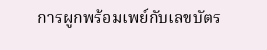การผูกพร้อมเพย์กับเลขบัตร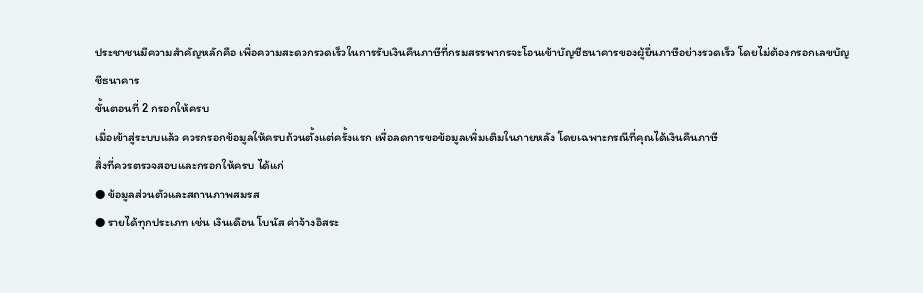ประชาชนมีความสำคัญหลักคือ เพื่อความสะดวกรวดเร็วในการรับเงินคืนภาษีที่กรมสรรพากรจะโอนเข้าบัญชีธนาคารของผู้ยื่นภาษีอย่างรวดเร็ว โดยไม่ต้องกรอกเลขบัญชีธนาคาร
ขั้นตอนที่ 2 กรอกให้ครบ
เมื่อเข้าสู่ระบบแล้ว ควรกรอกข้อมูลให้ครบถ้วนตั้งแต่ครั้งแรก เพื่อลดการขอข้อมูลเพิ่มเติมในภายหลัง โดยเฉพาะกรณีที่คุณได้เงินคืนภาษี
สิ่งที่ควรตรวจสอบและกรอกให้ครบ ได้แก่
● ข้อมูลส่วนตัวและสถานภาพสมรส
● รายได้ทุกประเภท เช่น เงินเดือน โบนัส ค่าจ้างอิสระ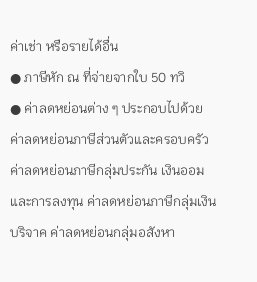ค่าเช่า หรือรายได้อื่น
● ภาษีหัก ณ ที่จ่ายจากใบ 50 ทวิ
● ค่าลดหย่อนต่าง ๆ ประกอบไปด้วย ค่าลดหย่อนภาษีส่วนตัวและครอบครัว ค่าลดหย่อนภาษีกลุ่มประกัน เงินออม และการลงทุน ค่าลดหย่อนภาษีกลุ่มเงินบริจาค ค่าลดหย่อนกลุ่มอสังหา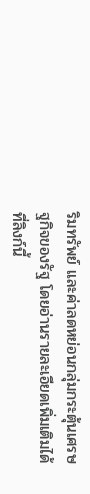ริมทรัพย์ และค่าลดหย่อนกลุ่มกระตุ้นเศรษฐกิจของรัฐ โดยอ่านรายละเอียดเพิ่มเติมได้ที่ลิงก์นี้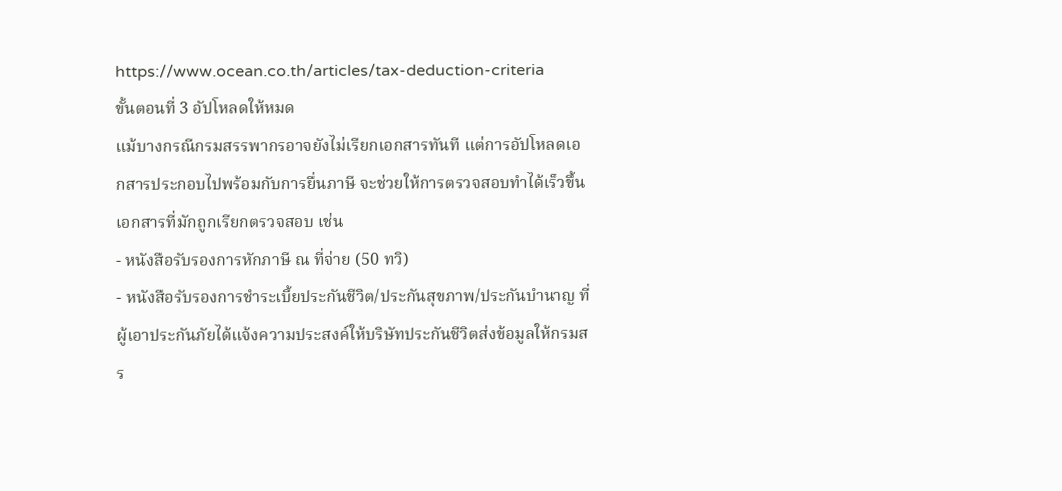https://www.ocean.co.th/articles/tax-deduction-criteria
ขั้นตอนที่ 3 อัปโหลดให้หมด
แม้บางกรณีกรมสรรพากรอาจยังไม่เรียกเอกสารทันที แต่การอัปโหลดเอกสารประกอบไปพร้อมกับการยื่นภาษี จะช่วยให้การตรวจสอบทำได้เร็วขึ้น
เอกสารที่มักถูกเรียกตรวจสอบ เช่น
- หนังสือรับรองการหักภาษี ณ ที่จ่าย (50 ทวิ)
- หนังสือรับรองการชำระเบี้ยประกันชีวิต/ประกันสุขภาพ/ประกันบำนาญ ที่ผู้เอาประกันภัยได้แจ้งความประสงค์ให้บริษัทประกันชีวิตส่งข้อมูลให้กรมสร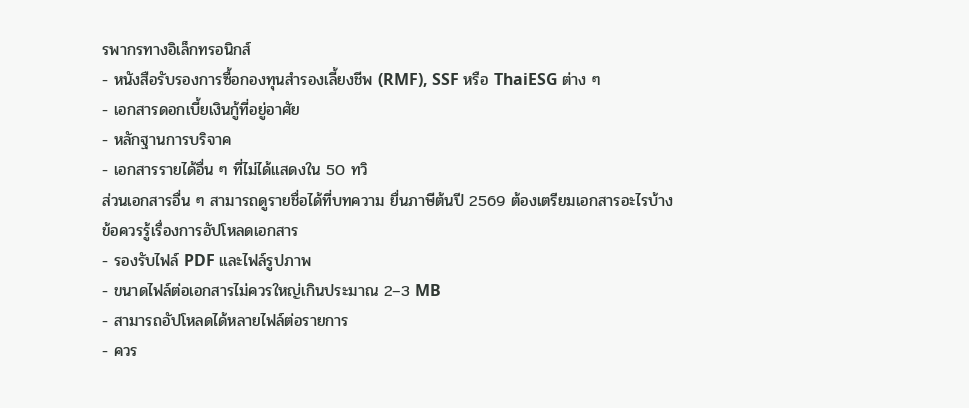รพากรทางอิเล็กทรอนิกส์
- หนังสือรับรองการซื้อกองทุนสำรองเลี้ยงชีพ (RMF), SSF หรือ ThaiESG ต่าง ๆ
- เอกสารดอกเบี้ยเงินกู้ที่อยู่อาศัย
- หลักฐานการบริจาค
- เอกสารรายได้อื่น ๆ ที่ไม่ได้แสดงใน 50 ทวิ
ส่วนเอกสารอื่น ๆ สามารถดูรายชื่อได้ที่บทความ ยื่นภาษีต้นปี 2569 ต้องเตรียมเอกสารอะไรบ้าง
ข้อควรรู้เรื่องการอัปโหลดเอกสาร
- รองรับไฟล์ PDF และไฟล์รูปภาพ
- ขนาดไฟล์ต่อเอกสารไม่ควรใหญ่เกินประมาณ 2–3 MB
- สามารถอัปโหลดได้หลายไฟล์ต่อรายการ
- ควร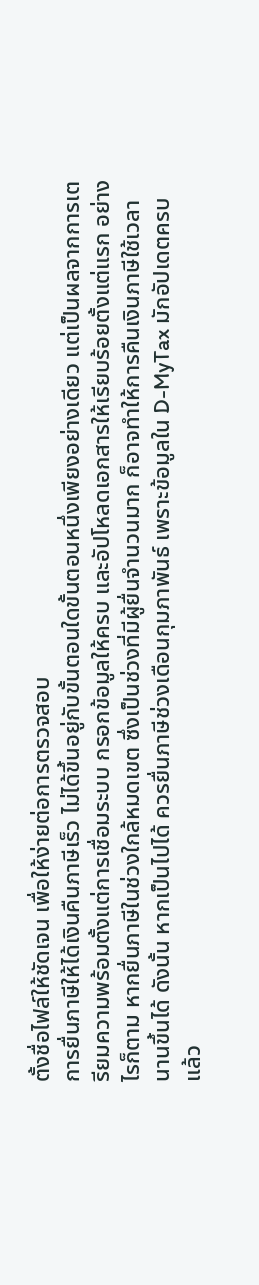ตั้งชื่อไฟล์ให้ชัดเจน เพื่อให้ง่ายต่อการตรวจสอบ
การยื่นภาษีให้ได้เงินคืนภาษีเร็ว ไม่ได้ขึ้นอยู่กับขั้นตอนใดขั้นตอนหนึ่งเพียงอย่างเดียว แต่เป็นผลจากการเตรียมความพร้อมตั้งแต่การเชื่อมระบบ กรอกข้อมูลให้ครบ และอัปโหลดเอกสารให้เรียบร้อยตั้งแต่แรก อย่างไรก็ตาม หากยื่นภาษีในช่วงใกล้หมดเขต ซึ่งเป็นช่วงที่มีผู้ยื่นจำนวนมาก ก็อาจทำให้การคืนเงินภาษีใช้เวลานานขึ้นได้ ดังนั้น หากเป็นไปได้ ควรยื่นภาษีช่วงเดือนกุมภาพันธ์ เพราะข้อมูลใน D-MyTax มักอัปเดตครบแล้ว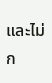และไม่ก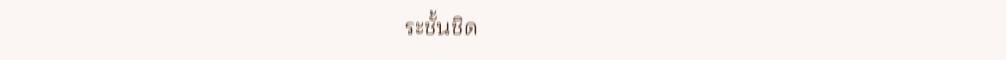ระชั้นชิด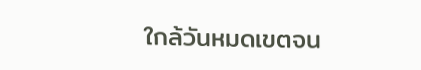ใกล้วันหมดเขตจน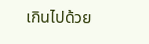เกินไปด้วย